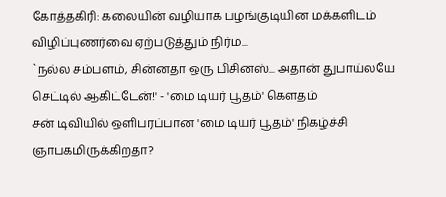கோத்தகிரி: கலையின் வழியாக பழங்குடியின மக்களிடம் விழிப்புணர்வை ஏற்படுத்தும் நிர்ம...
`நல்ல சம்பளம், சின்னதா ஒரு பிசினஸ்... அதான் துபாய்லயே செட்டில் ஆகிட்டேன்!' - 'மை டியர் பூதம்' கௌதம்
சன் டிவியில் ஒளிபரப்பான 'மை டியர் பூதம்' நிகழ்ச்சி ஞாபகமிருக்கிறதா?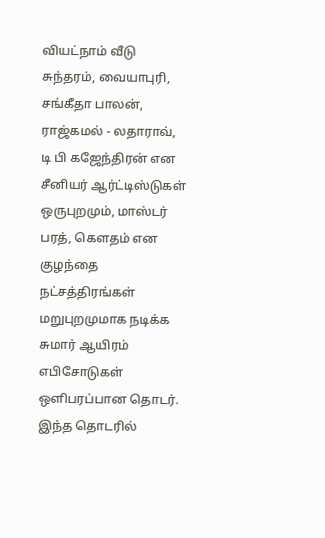வியட்நாம் வீடு சுந்தரம், வையாபுரி, சங்கீதா பாலன், ராஜ்கமல் - லதாராவ், டி பி கஜேந்திரன் என சீனியர் ஆர்ட்டிஸ்டுகள் ஒருபுறமும், மாஸ்டர் பரத், கௌதம் என குழந்தை நட்சத்திரங்கள் மறுபுறமுமாக நடிக்க சுமார் ஆயிரம் எபிசோடுகள் ஒளிபரப்பான தொடர்.
இந்த தொடரில்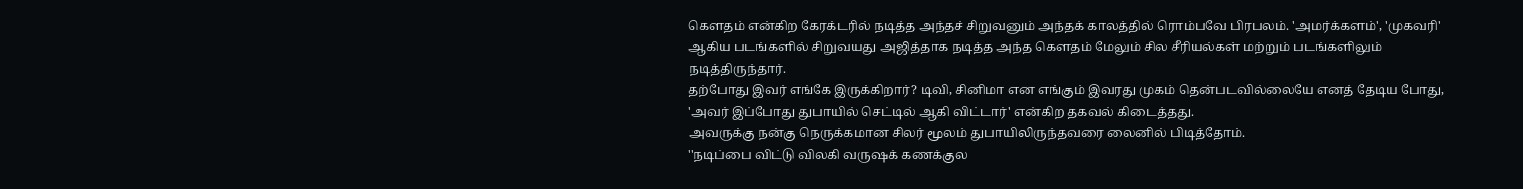கௌதம் என்கிற கேரக்டரில் நடித்த அந்தச் சிறுவனும் அந்தக் காலத்தில் ரொம்பவே பிரபலம். 'அமர்க்களம்', 'முகவரி' ஆகிய படங்களில் சிறுவயது அஜித்தாக நடித்த அந்த கௌதம் மேலும் சில சீரியல்கள் மற்றும் படங்களிலும் நடித்திருந்தார்.
தற்போது இவர் எங்கே இருக்கிறார்? டிவி, சினிமா என எங்கும் இவரது முகம் தென்படவில்லையே எனத் தேடிய போது, 'அவர் இப்போது துபாயில் செட்டில் ஆகி விட்டார்' என்கிற தகவல் கிடைத்தது.
அவருக்கு நன்கு நெருக்கமான சிலர் மூலம் துபாயிலிருந்தவரை லைனில் பிடித்தோம்.
''நடிப்பை விட்டு விலகி வருஷக் கணக்குல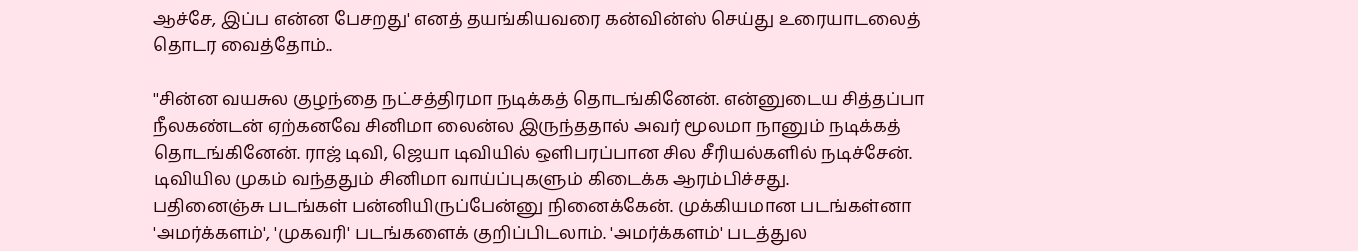ஆச்சே, இப்ப என்ன பேசறது' எனத் தயங்கியவரை கன்வின்ஸ் செய்து உரையாடலைத் தொடர வைத்தோம்..

''சின்ன வயசுல குழந்தை நட்சத்திரமா நடிக்கத் தொடங்கினேன். என்னுடைய சித்தப்பா நீலகண்டன் ஏற்கனவே சினிமா லைன்ல இருந்ததால் அவர் மூலமா நானும் நடிக்கத் தொடங்கினேன். ராஜ் டிவி, ஜெயா டிவியில் ஒளிபரப்பான சில சீரியல்களில் நடிச்சேன். டிவியில முகம் வந்ததும் சினிமா வாய்ப்புகளும் கிடைக்க ஆரம்பிச்சது.
பதினைஞ்சு படங்கள் பன்னியிருப்பேன்னு நினைக்கேன். முக்கியமான படங்கள்னா 'அமர்க்களம்', 'முகவரி' படங்களைக் குறிப்பிடலாம். 'அமர்க்களம்' படத்துல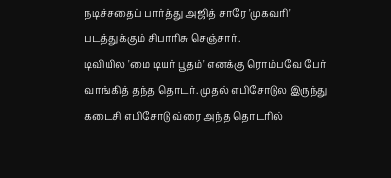நடிச்சதைப் பார்த்து அஜித் சாரே 'முகவரி' படத்துக்கும் சிபாரிசு செஞ்சார்.
டிவியில 'மை டியர் பூதம்' எனக்கு ரொம்பவே பேர் வாங்கித் தந்த தொடர். முதல் எபிசோடுல இருந்து கடைசி எபிசோடு வ்ரை அந்த தொடரில்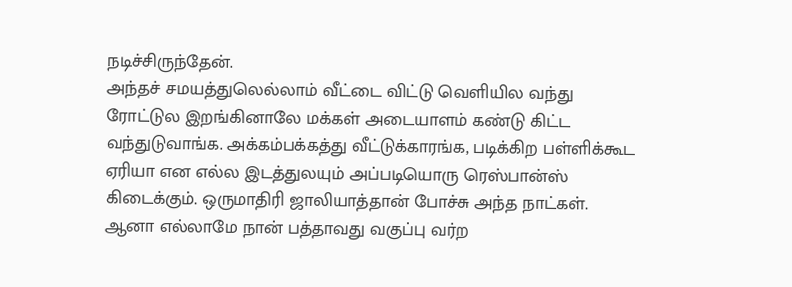நடிச்சிருந்தேன்.
அந்தச் சமயத்துலெல்லாம் வீட்டை விட்டு வெளியில வந்து ரோட்டுல இறங்கினாலே மக்கள் அடையாளம் கண்டு கிட்ட வந்துடுவாங்க. அக்கம்பக்கத்து வீட்டுக்காரங்க, படிக்கிற பள்ளிக்கூட ஏரியா என எல்ல இடத்துலயும் அப்படியொரு ரெஸ்பான்ஸ் கிடைக்கும். ஒருமாதிரி ஜாலியாத்தான் போச்சு அந்த நாட்கள்.
ஆனா எல்லாமே நான் பத்தாவது வகுப்பு வர்ற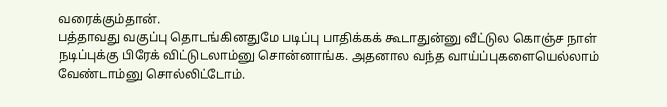வரைக்கும்தான்.
பத்தாவது வகுப்பு தொடங்கினதுமே படிப்பு பாதிக்கக் கூடாதுன்னு வீட்டுல கொஞ்ச நாள் நடிப்புக்கு பிரேக் விட்டுடலாம்னு சொன்னாங்க. அதனால வந்த வாய்ப்புகளையெல்லாம் வேண்டாம்னு சொல்லிட்டோம்.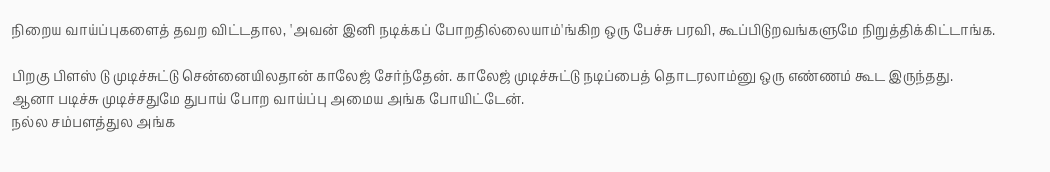நிறைய வாய்ப்புகளைத் தவற விட்டதால, 'அவன் இனி நடிக்கப் போறதில்லையாம்'ங்கிற ஒரு பேச்சு பரவி, கூப்பிடுறவங்களுமே நிறுத்திக்கிட்டாங்க.

பிறகு பிளஸ் டு முடிச்சுட்டு சென்னையிலதான் காலேஜ் சேர்ந்தேன். காலேஜ் முடிச்சுட்டு நடிப்பைத் தொடரலாம்னு ஒரு எண்ணம் கூட இருந்தது.
ஆனா படிச்சு முடிச்சதுமே துபாய் போற வாய்ப்பு அமைய அங்க போயிட்டேன்.
நல்ல சம்பளத்துல அங்க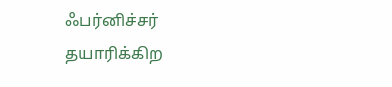ஃபர்னிச்சர் தயாரிக்கிற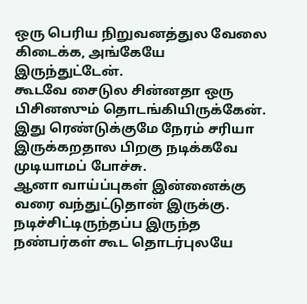ஒரு பெரிய நிறுவனத்துல வேலை கிடைக்க, அங்கேயே இருந்துட்டேன்.
கூடவே சைடுல சின்னதா ஒரு பிசினஸும் தொடங்கியிருக்கேன். இது ரெண்டுக்குமே நேரம் சரியா இருக்கறதால பிறகு நடிக்கவே முடியாமப் போச்சு.
ஆனா வாய்ப்புகள் இன்னைக்கு வரை வந்துட்டுதான் இருக்கு. நடிச்சிட்டிருந்தப்ப இருந்த நண்பர்கள் கூட தொடர்புலயே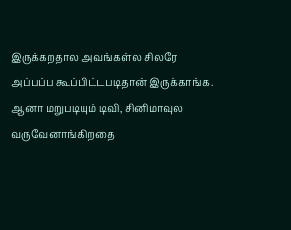இருக்கறதால அவங்கள்ல சிலரே அப்பப்ப கூப்பிட்டபடிதான் இருக்காங்க.
ஆனா மறுபடியும் டிவி, சினிமாவுல வருவேனாங்கிறதை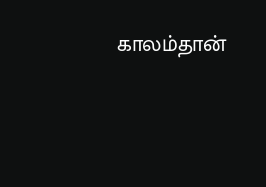காலம்தான்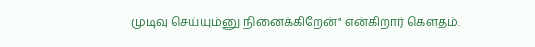முடிவு செய்யும்னு நினைக்கிறேன்" என்கிறார் கெளதம்.